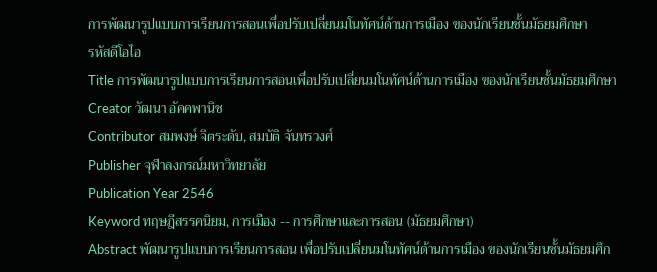การพัฒนารูปแบบการเรียนการสอนเพื่อปรับเปลี่ยนมโนทัศน์ด้านการเมือง ของนักเรียนชั้นมัธยมศึกษา
รหัสดีโอไอ
Title การพัฒนารูปแบบการเรียนการสอนเพื่อปรับเปลี่ยนมโนทัศน์ด้านการเมือง ของนักเรียนชั้นมัธยมศึกษา
Creator วัฒนา อัคคพานิช
Contributor สมพงษ์ จิตระดับ, สมบัติ จันทรวงศ์
Publisher จุฬาลงกรณ์มหาวิทยาลัย
Publication Year 2546
Keyword ทฤษฎีสรรคนิยม, การเมือง -- การศึกษาและการสอน (มัธยมศึกษา)
Abstract พัฒนารูปแบบการเรียนการสอน เพื่อปรับเปลี่ยนมโนทัศน์ด้านการเมือง ของนักเรียนชั้นมัธยมศึก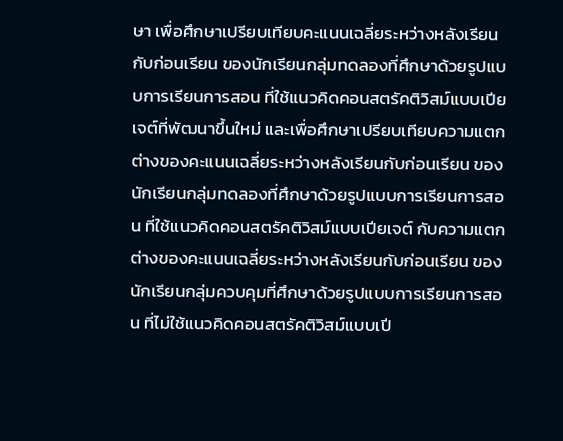ษา เพื่อศึกษาเปรียบเทียบคะแนนเฉลี่ยระหว่างหลังเรียนกับก่อนเรียน ของนักเรียนกลุ่มทดลองที่ศึกษาด้วยรูปแบบการเรียนการสอน ที่ใช้แนวคิดคอนสตรัคติวิสม์แบบเปียเจต์ที่พัฒนาขึ้นใหม่ และเพื่อศึกษาเปรียบเทียบความแตกต่างของคะแนนเฉลี่ยระหว่างหลังเรียนกับก่อนเรียน ของนักเรียนกลุ่มทดลองที่ศึกษาด้วยรูปแบบการเรียนการสอน ที่ใช้แนวคิดคอนสตรัคติวิสม์แบบเปียเจต์ กับความแตกต่างของคะแนนเฉลี่ยระหว่างหลังเรียนกับก่อนเรียน ของนักเรียนกลุ่มควบคุมที่ศึกษาด้วยรูปแบบการเรียนการสอน ที่ไม่ใช้แนวคิดคอนสตรัคติวิสม์แบบเปี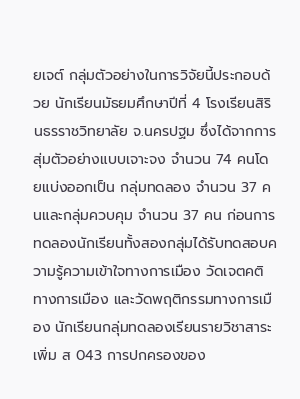ยเจต์ กลุ่มตัวอย่างในการวิจัยนี้ประกอบด้วย นักเรียนมัธยมศึกษาปีที่ 4 โรงเรียนสิรินธรราชวิทยาลัย จ.นครปฐม ซึ่งได้จากการสุ่มตัวอย่างแบบเจาะจง จำนวน 74 คนโดยแบ่งออกเป็น กลุ่มทดลอง จำนวน 37 คนและกลุ่มควบคุม จำนวน 37 คน ก่อนการทดลองนักเรียนทั้งสองกลุ่มได้รับทดสอบความรู้ความเข้าใจทางการเมือง วัดเจตคติทางการเมือง และวัดพฤติกรรมทางการเมือง นักเรียนกลุ่มทดลองเรียนรายวิชาสาระเพิ่ม ส 043 การปกครองของ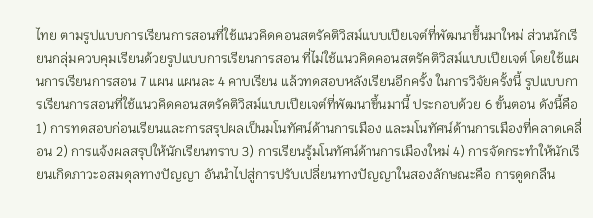ไทย ตามรูปแบบการเรียนการสอนที่ใช้แนวคิดคอนสตรัคติวิสม์แบบเปียเจต์ที่พัฒนาขึ้นมาใหม่ ส่วนนักเรียนกลุ่มควบคุมเรียนด้วยรูปแบบการเรียนการสอน ที่ไม่ใช้แนวคิดคอนสตรัคติวิสม์แบบเปียเจต์ โดยใช้แผนการเรียนการสอน 7 แผน แผนละ 4 คาบเรียน แล้วทดสอบหลังเรียนอีกครั้ง ในการวิจัยครั้งนี้ รูปแบบการเรียนการสอนที่ใช้แนวคิดคอนสตรัคติวิสม์แบบเปียเจต์ที่พัฒนาขึ้นมานี้ ประกอบด้วย 6 ขั้นตอน ดังนี้คือ 1) การทดสอบก่อนเรียนและการสรุปผลเป็นมโนทัศน์ด้านการเมือง และมโนทัศน์ด้านการเมืองที่คลาดเคลื่อน 2) การแจ้งผลสรุปให้นักเรียนทราบ 3) การเรียนรู้มโนทัศน์ด้านการเมืองใหม่ 4) การจัดกระทำให้นักเรียนเกิดภาวะอสมดุลทางปัญญา อันนำไปสู่การปรับเปลี่ยนทางปัญญาในสองลักษณะคือ การดูดกลืน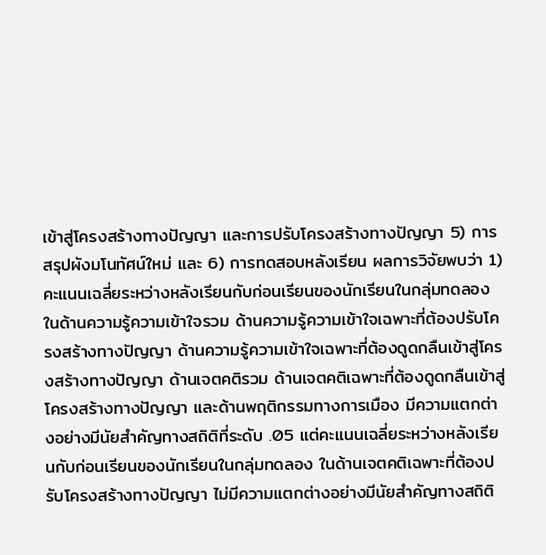เข้าสู่โครงสร้างทางปัญญา และการปรับโครงสร้างทางปัญญา 5) การสรุปผังมโนทัศน์ใหม่ และ 6) การทดสอบหลังเรียน ผลการวิจัยพบว่า 1) คะแนนเฉลี่ยระหว่างหลังเรียนกับก่อนเรียนของนักเรียนในกลุ่มทดลอง ในด้านความรู้ความเข้าใจรวม ด้านความรู้ความเข้าใจเฉพาะที่ต้องปรับโครงสร้างทางปัญญา ด้านความรู้ความเข้าใจเฉพาะที่ต้องดูดกลืนเข้าสู่โครงสร้างทางปัญญา ด้านเจตคติรวม ด้านเจตคติเฉพาะที่ต้องดูดกลืนเข้าสู่โครงสร้างทางปัญญา และด้านพฤติกรรมทางการเมือง มีความแตกต่างอย่างมีนัยสำคัญทางสถิติที่ระดับ .05 แต่คะแนนเฉลี่ยระหว่างหลังเรียนกับก่อนเรียนของนักเรียนในกลุ่มทดลอง ในด้านเจตคติเฉพาะที่ต้องปรับโครงสร้างทางปัญญา ไม่มีความแตกต่างอย่างมีนัยสำคัญทางสถิติ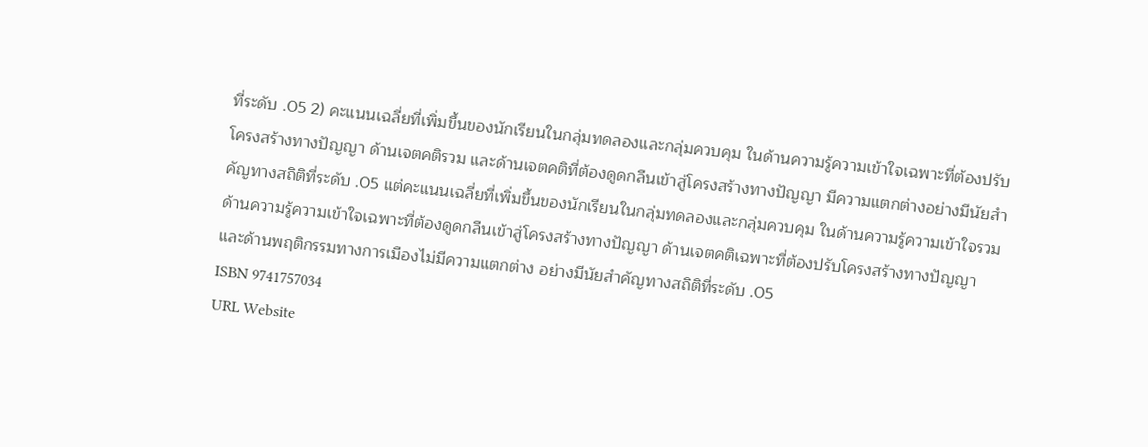ที่ระดับ .05 2) คะแนนเฉลี่ยที่เพิ่มขึ้นของนักเรียนในกลุ่มทดลองและกลุ่มควบคุม ในด้านความรู้ความเข้าใจเฉพาะที่ต้องปรับโครงสร้างทางปัญญา ด้านเจตคติรวม และด้านเจตคติที่ต้องดูดกลืนเข้าสู่โครงสร้างทางปัญญา มีความแตกต่างอย่างมีนัยสำคัญทางสถิติที่ระดับ .05 แต่คะแนนเฉลี่ยที่เพิ่มขึ้นของนักเรียนในกลุ่มทดลองและกลุ่มควบคุม ในด้านความรู้ความเข้าใจรวม ด้านความรู้ความเข้าใจเฉพาะที่ต้องดูดกลืนเข้าสู่โครงสร้างทางปัญญา ด้านเจตคติเฉพาะที่ต้องปรับโครงสร้างทางปัญญา และด้านพฤติกรรมทางการเมืองไม่มีความแตกต่าง อย่างมีนัยสำคัญทางสถิติที่ระดับ .05
ISBN 9741757034
URL Website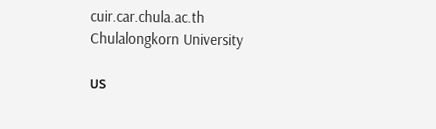cuir.car.chula.ac.th
Chulalongkorn University

บร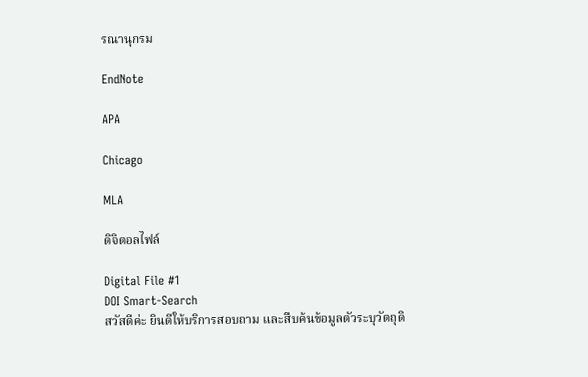รณานุกรม

EndNote

APA

Chicago

MLA

ดิจิตอลไฟล์

Digital File #1
DOI Smart-Search
สวัสดีค่ะ ยินดีให้บริการสอบถาม และสืบค้นข้อมูลตัวระบุวัตถุดิ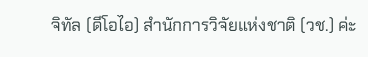จิทัล (ดีโอไอ) สำนักการวิจัยแห่งชาติ (วช.) ค่ะ